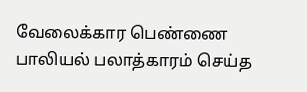வேலைக்கார பெண்ணை பாலியல் பலாத்காரம் செய்த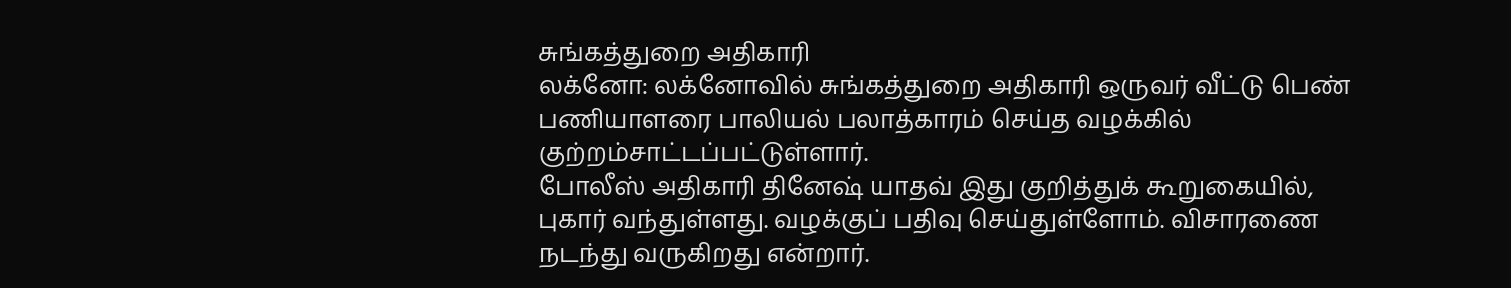சுங்கத்துறை அதிகாரி
லக்னோ: லக்னோவில் சுங்கத்துறை அதிகாரி ஒருவர் வீட்டு பெண் பணியாளரை பாலியல் பலாத்காரம் செய்த வழக்கில் குற்றம்சாட்டப்பட்டுள்ளார்.
போலீஸ் அதிகாரி தினேஷ் யாதவ் இது குறித்துக் கூறுகையில், புகார் வந்துள்ளது. வழக்குப் பதிவு செய்துள்ளோம். விசாரணை நடந்து வருகிறது என்றார்.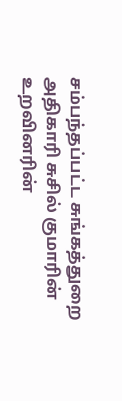சம்பந்தப்பட்ட சுங்கத்துறை அதிகாரி சுசில் குமாரின் உறவினரின்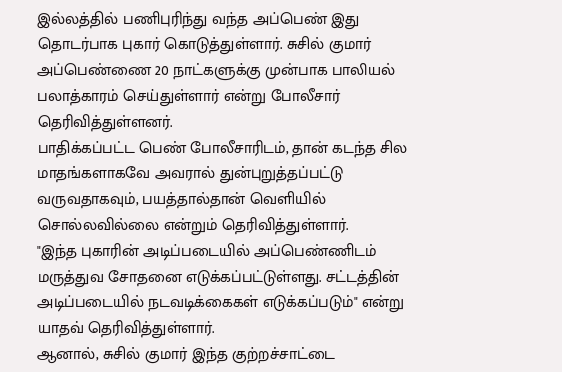இல்லத்தில் பணிபுரிந்து வந்த அப்பெண் இது தொடர்பாக புகார் கொடுத்துள்ளார். சுசில் குமார் அப்பெண்ணை 20 நாட்களுக்கு முன்பாக பாலியல் பலாத்காரம் செய்துள்ளார் என்று போலீசார் தெரிவித்துள்ளனர்.
பாதிக்கப்பட்ட பெண் போலீசாரிடம், தான் கடந்த சில மாதங்களாகவே அவரால் துன்புறுத்தப்பட்டு வருவதாகவும், பயத்தால்தான் வெளியில் சொல்லவில்லை என்றும் தெரிவித்துள்ளார்.
"இந்த புகாரின் அடிப்படையில் அப்பெண்ணிடம் மருத்துவ சோதனை எடுக்கப்பட்டுள்ளது. சட்டத்தின் அடிப்படையில் நடவடிக்கைகள் எடுக்கப்படும்" என்று யாதவ் தெரிவித்துள்ளார்.
ஆனால், சுசில் குமார் இந்த குற்றச்சாட்டை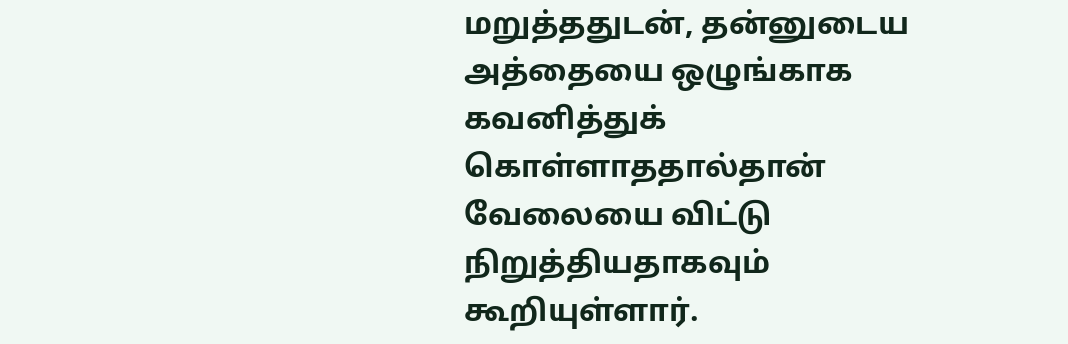மறுத்ததுடன், தன்னுடைய அத்தையை ஒழுங்காக கவனித்துக் கொள்ளாததால்தான் வேலையை விட்டு நிறுத்தியதாகவும் கூறியுள்ளார்.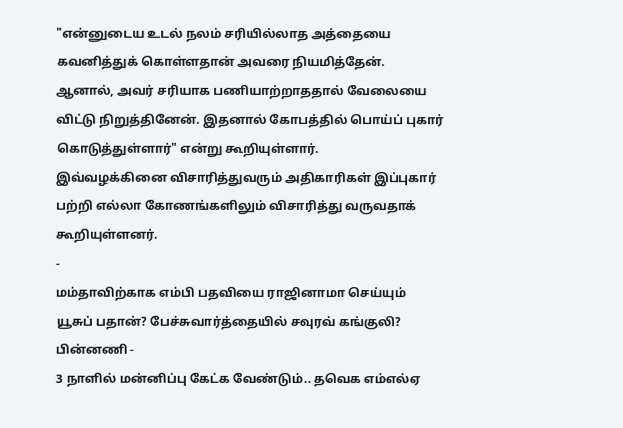"என்னுடைய உடல் நலம் சரியில்லாத அத்தையை கவனித்துக் கொள்ளதான் அவரை நியமித்தேன். ஆனால், அவர் சரியாக பணியாற்றாததால் வேலையை விட்டு நிறுத்தினேன். இதனால் கோபத்தில் பொய்ப் புகார் கொடுத்துள்ளார்" என்று கூறியுள்ளார்.
இவ்வழக்கினை விசாரித்துவரும் அதிகாரிகள் இப்புகார் பற்றி எல்லா கோணங்களிலும் விசாரித்து வருவதாக் கூறியுள்ளனர்.
-
மம்தாவிற்காக எம்பி பதவியை ராஜினாமா செய்யும் யூசுப் பதான்? பேச்சுவார்த்தையில் சவுரவ் கங்குலி? பின்னணி -
3 நாளில் மன்னிப்பு கேட்க வேண்டும்.. தவெக எம்எல்ஏ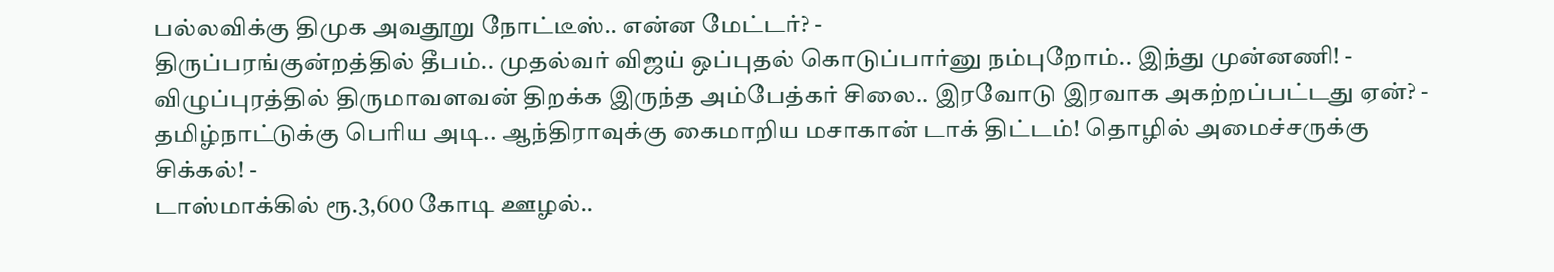பல்லவிக்கு திமுக அவதூறு நோட்டீஸ்.. என்ன மேட்டர்? -
திருப்பரங்குன்றத்தில் தீபம்.. முதல்வர் விஜய் ஒப்புதல் கொடுப்பார்னு நம்புறோம்.. இந்து முன்னணி! -
விழுப்புரத்தில் திருமாவளவன் திறக்க இருந்த அம்பேத்கர் சிலை.. இரவோடு இரவாக அகற்றப்பட்டது ஏன்? -
தமிழ்நாட்டுக்கு பெரிய அடி.. ஆந்திராவுக்கு கைமாறிய மசாகான் டாக் திட்டம்! தொழில் அமைச்சருக்கு சிக்கல்! -
டாஸ்மாக்கில் ரூ.3,600 கோடி ஊழல்..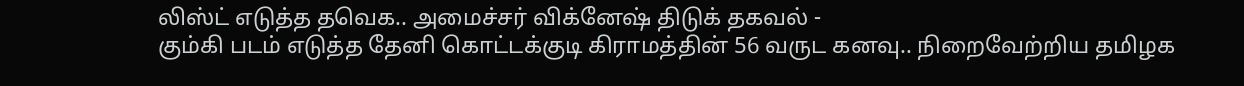லிஸ்ட் எடுத்த தவெக.. அமைச்சர் விக்னேஷ் திடுக் தகவல் -
கும்கி படம் எடுத்த தேனி கொட்டக்குடி கிராமத்தின் 56 வருட கனவு.. நிறைவேற்றிய தமிழக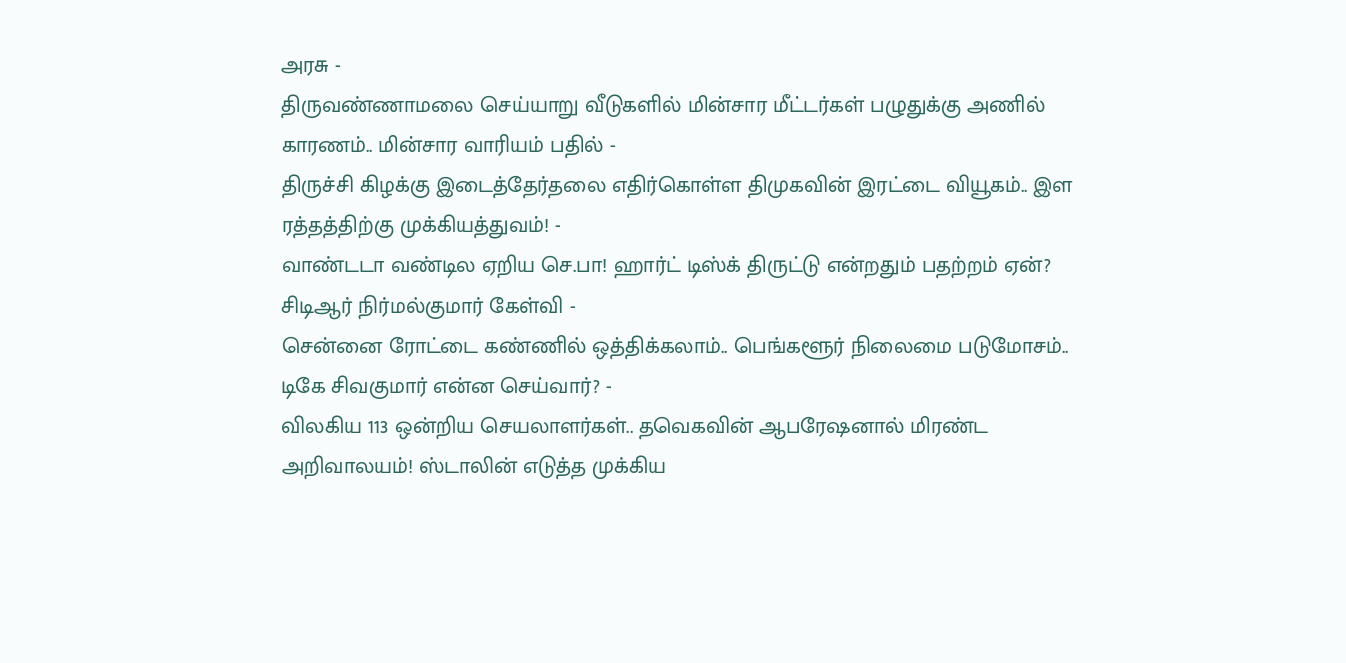அரசு -
திருவண்ணாமலை செய்யாறு வீடுகளில் மின்சார மீட்டர்கள் பழுதுக்கு அணில் காரணம்.. மின்சார வாரியம் பதில் -
திருச்சி கிழக்கு இடைத்தேர்தலை எதிர்கொள்ள திமுகவின் இரட்டை வியூகம்.. இள ரத்தத்திற்கு முக்கியத்துவம்! -
வாண்டடா வண்டில ஏறிய செ.பா! ஹார்ட் டிஸ்க் திருட்டு என்றதும் பதற்றம் ஏன்? சிடிஆர் நிர்மல்குமார் கேள்வி -
சென்னை ரோட்டை கண்ணில் ஒத்திக்கலாம்.. பெங்களூர் நிலைமை படுமோசம்.. டிகே சிவகுமார் என்ன செய்வார்? -
விலகிய 113 ஒன்றிய செயலாளர்கள்.. தவெகவின் ஆபரேஷனால் மிரண்ட அறிவாலயம்! ஸ்டாலின் எடுத்த முக்கிய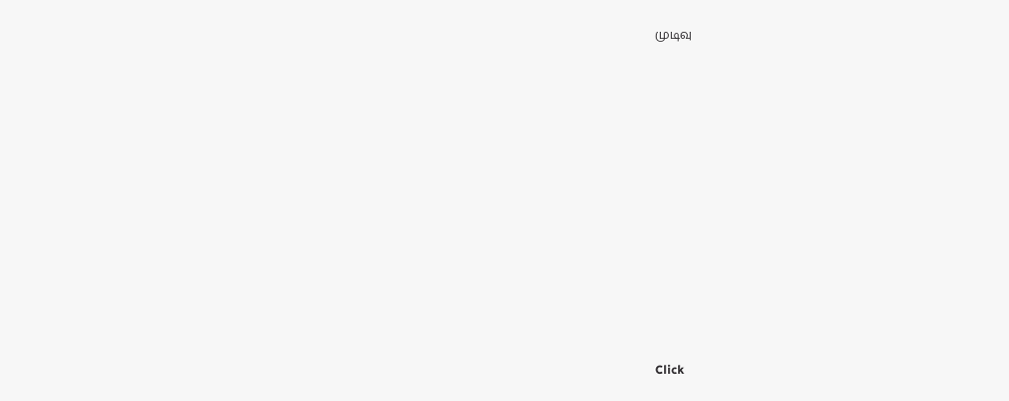முடிவு












Click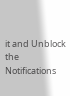it and Unblock the Notifications